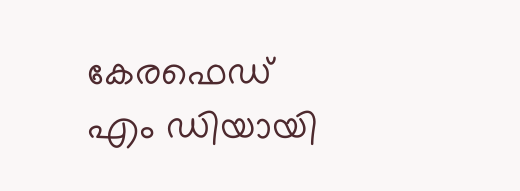കേരഫെഡ് എം ഡിയായി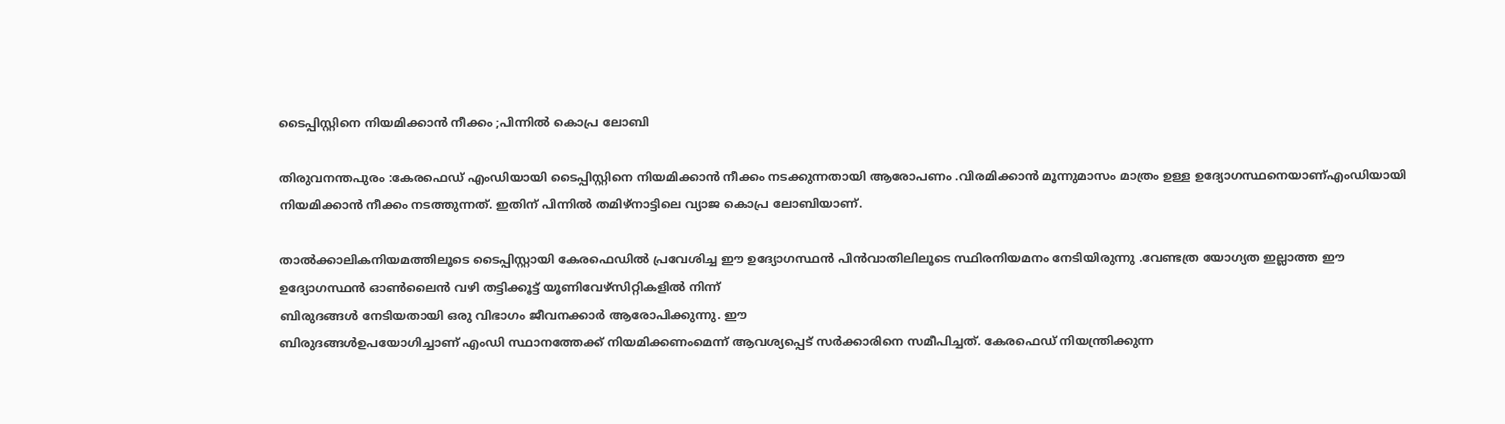ടൈപ്പിസ്റ്റിനെ നിയമിക്കാന്‍ നീക്കം ;പിന്നില്‍ കൊപ്ര ലോബി

തിരുവനന്തപുരം :കേരഫെഡ് എംഡിയായി ടൈപ്പിസ്റ്റിനെ നിയമിക്കാന്‍ നീക്കം നടക്കുന്നതായി ആരോപണം .വിരമിക്കാന്‍ മൂന്നുമാസം മാത്രം ഉള്ള ഉദ്യോഗസ്ഥനെയാണ്എംഡിയായി നിയമിക്കാന്‍ നീക്കം നടത്തുന്നത്. ഇതിന് പിന്നില്‍ തമിഴ്‌നാട്ടിലെ വ്യാജ കൊപ്ര ലോബിയാണ്.

താല്‍ക്കാലികനിയമത്തിലൂടെ ടൈപ്പിസ്റ്റായി കേരഫെഡില്‍ പ്രവേശിച്ച ഈ ഉദ്യോഗസ്ഥന്‍ പിന്‍വാതിലിലൂടെ സ്ഥിരനിയമനം നേടിയിരുന്നു .വേണ്ടത്ര യോഗ്യത ഇല്ലാത്ത ഈ ഉദ്യോഗസ്ഥന്‍ ഓണ്‍ലൈന്‍ വഴി തട്ടിക്കൂട്ട് യൂണിവേഴ്‌സിറ്റികളില്‍ നിന്ന്
ബിരുദങ്ങള്‍ നേടിയതായി ഒരു വിഭാഗം ജീവനക്കാര്‍ ആരോപിക്കുന്നു. ഈ
ബിരുദങ്ങള്‍ഉപയോഗിച്ചാണ് എംഡി സ്ഥാനത്തേക്ക് നിയമിക്കണംമെന്ന് ആവശ്യപ്പെട് സര്‍ക്കാരിനെ സമീപിച്ചത്. കേരഫെഡ് നിയന്ത്രിക്കുന്ന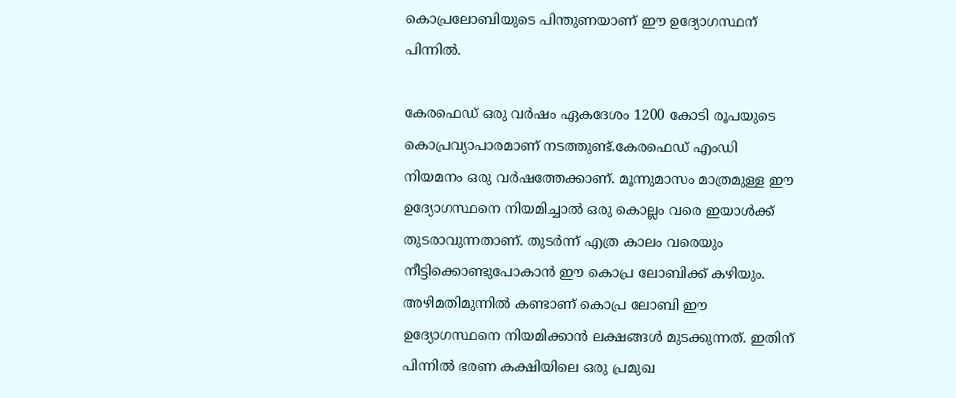കൊപ്രലോബിയുടെ പിന്തുണയാണ് ഈ ഉദ്യോഗസ്ഥന്
പിന്നില്‍.

കേരഫെഡ് ഒരു വര്‍ഷം ഏകദേശം 1200 കോടി രൂപയുടെ കൊപ്രവ്യാപാരമാണ് നടത്തുണ്ട്.കേരഫെഡ് എംഡി നിയമനം ഒരു വര്‍ഷത്തേക്കാണ്. മൂന്നുമാസം മാത്രമുള്ള ഈ ഉദ്യോഗസ്ഥനെ നിയമിച്ചാല്‍ ഒരു കൊല്ലം വരെ ഇയാള്‍ക്ക് തുടരാവുന്നതാണ്. തുടര്‍ന്ന് എത്ര കാലം വരെയും നീട്ടിക്കൊണ്ടുപോകാന്‍ ഈ കൊപ്ര ലോബിക്ക് കഴിയും. അഴിമതിമുന്നില്‍ കണ്ടാണ് കൊപ്ര ലോബി ഈ ഉദ്യോഗസ്ഥനെ നിയമിക്കാന്‍ ലക്ഷങ്ങള്‍ മുടക്കുന്നത്. ഇതിന് പിന്നില്‍ ഭരണ കക്ഷിയിലെ ഒരു പ്രമുഖ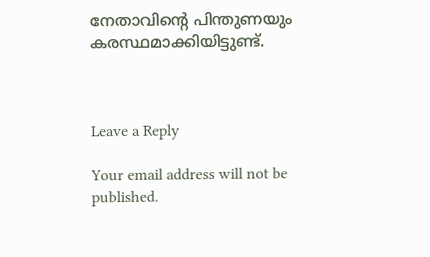നേതാവിന്റെ പിന്തുണയും കരസ്ഥമാക്കിയിട്ടുണ്ട്.



Leave a Reply

Your email address will not be published.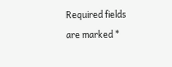Required fields are marked *